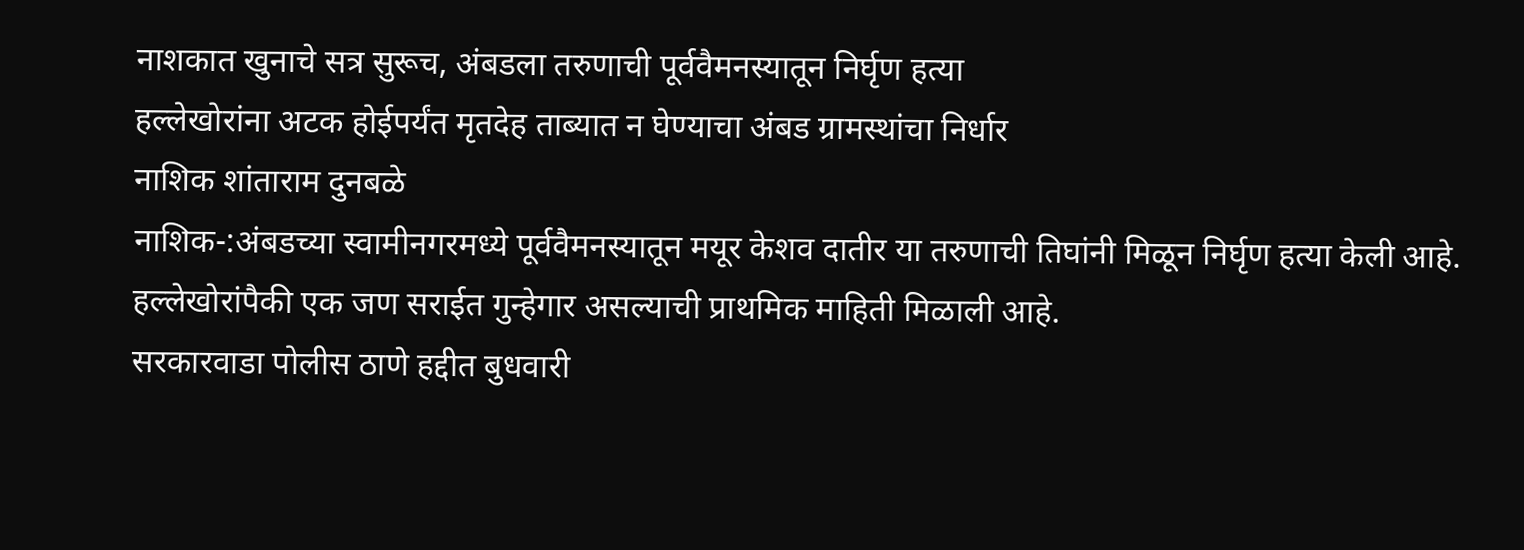नाशकात खुनाचे सत्र सुरूच, अंबडला तरुणाची पूर्ववैमनस्यातून निर्घृण हत्या
हल्लेखोरांना अटक होईपर्यंत मृतदेह ताब्यात न घेण्याचा अंबड ग्रामस्थांचा निर्धार
नाशिक शांताराम दुनबळे
नाशिक-:अंबडच्या स्वामीनगरमध्ये पूर्ववैमनस्यातून मयूर केशव दातीर या तरुणाची तिघांनी मिळून निर्घृण हत्या केली आहे. हल्लेखोरांपैकी एक जण सराईत गुन्हेगार असल्याची प्राथमिक माहिती मिळाली आहे.
सरकारवाडा पोलीस ठाणे हद्दीत बुधवारी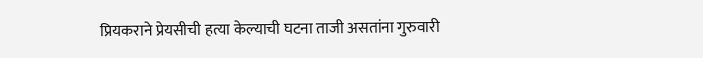प्रियकराने प्रेयसीची हत्या केल्याची घटना ताजी असतांना गुरुवारी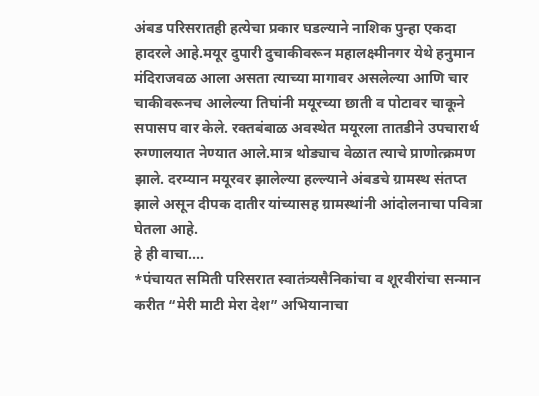अंबड परिसरातही हत्येचा प्रकार घडल्याने नाशिक पुन्हा एकदा हादरले आहे.मयूर दुपारी दुचाकीवरून महालक्ष्मीनगर येथे हनुमान मंदिराजवळ आला असता त्याच्या मागावर असलेल्या आणि चार चाकीवरूनच आलेल्या तिघांनी मयूरच्या छाती व पोटावर चाकूने सपासप वार केले. रक्तबंबाळ अवस्थेत मयूरला तातडीने उपचारार्थ रुग्णालयात नेण्यात आले.मात्र थोड्याच वेळात त्याचे प्राणोत्क्रमण झाले. दरम्यान मयूरवर झालेल्या हल्ल्याने अंबडचे ग्रामस्थ संतप्त झाले असून दीपक दातीर यांच्यासह ग्रामस्थांनी आंदोलनाचा पवित्रा घेतला आहे.
हे ही वाचा....
*पंचायत समिती परिसरात स्वातंत्र्यसैनिकांचा व शूरवीरांचा सन्मान करीत “मेरी माटी मेरा देश” अभियानाचा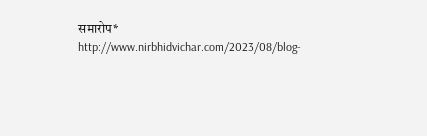समारोप*
http://www.nirbhidvichar.com/2023/08/blog-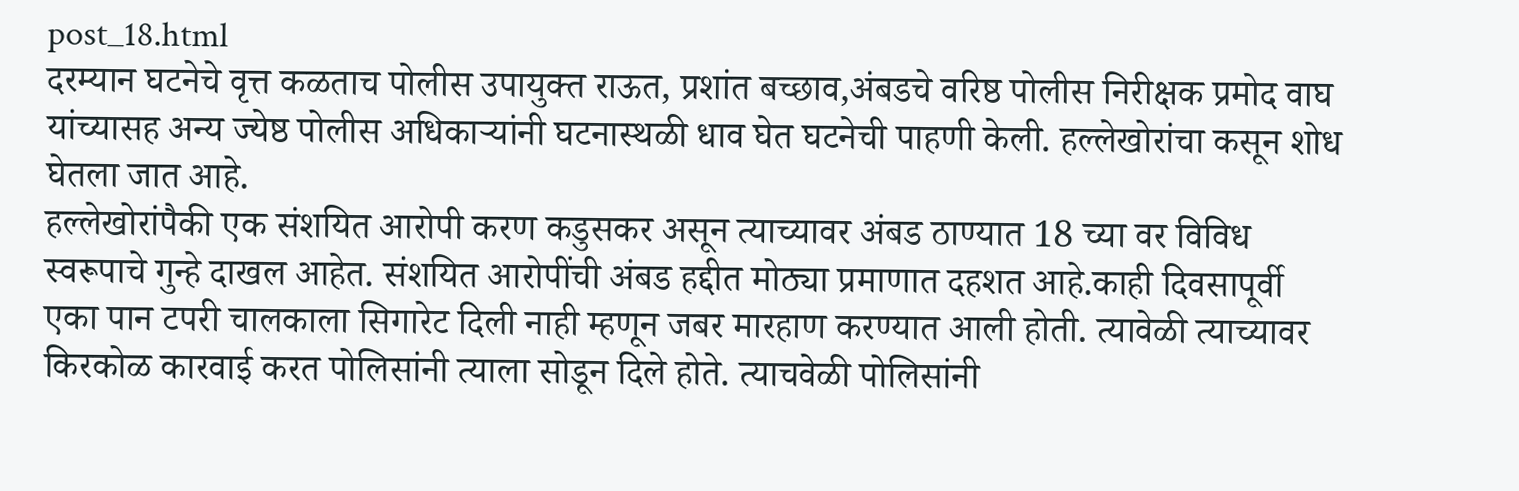post_18.html
दरम्यान घटनेचे वृत्त कळताच पोलीस उपायुक्त राऊत, प्रशांत बच्छाव,अंबडचे वरिष्ठ पोलीस निरीक्षक प्रमोद वाघ यांच्यासह अन्य ज्येष्ठ पोलीस अधिकाऱ्यांनी घटनास्थळी धाव घेत घटनेची पाहणी केली. हल्लेखोरांचा कसून शोध घेतला जात आहे.
हल्लेखोरांपैकी एक संशयित आरोपी करण कडुसकर असून त्याच्यावर अंबड ठाण्यात 18 च्या वर विविध स्वरूपाचे गुन्हे दाखल आहेत. संशयित आरोपींची अंबड हद्दीत मोठ्या प्रमाणात दहशत आहे.काही दिवसापूर्वी एका पान टपरी चालकाला सिगारेट दिली नाही म्हणून जबर मारहाण करण्यात आली होती. त्यावेळी त्याच्यावर किरकोळ कारवाई करत पोलिसांनी त्याला सोडून दिले होते. त्याचवेळी पोलिसांनी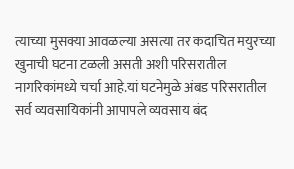त्याच्या मुसक्या आवळल्या असत्या तर कदाचित मयुरच्या खुनाची घटना टळली असती अशी परिसरातील नागरिकांमध्ये चर्चा आहे.यां घटनेमुळे अंबड परिसरातील सर्व व्यवसायिकांनी आपापले व्यवसाय बंद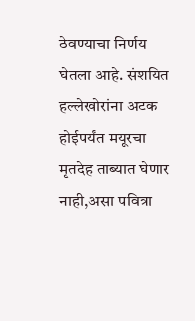ठेवण्याचा निर्णय घेतला आहे. संशयित हल्लेखोरांना अटक होईपर्यंत मयूरचा मृतदेह ताब्यात घेणार नाही,असा पवित्रा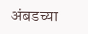अंबडच्या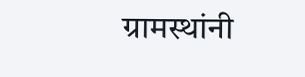ग्रामस्थांनी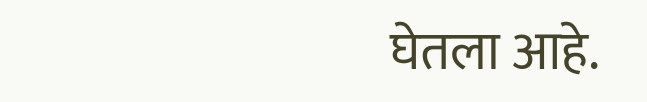घेतला आहे.